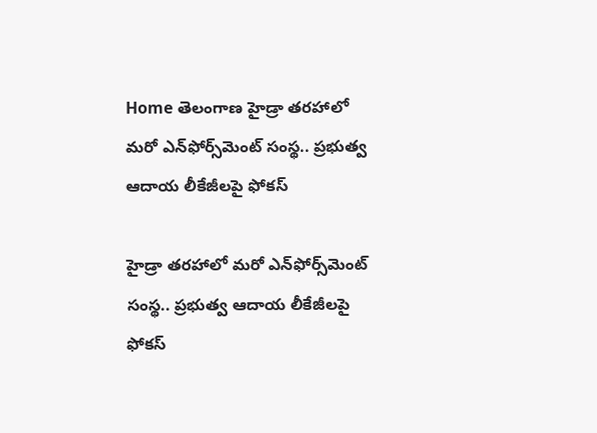Home తెలంగాణ హైడ్రా తరహాలో మరో ఎన్‌ఫోర్స్‌మెంట్ సంస్థ.. ప్రభుత్వ ఆదాయ లీకేజీలపై ఫోకస్

హైడ్రా తరహాలో మరో ఎన్‌ఫోర్స్‌మెంట్ సంస్థ.. ప్రభుత్వ ఆదాయ లీకేజీలపై ఫోకస్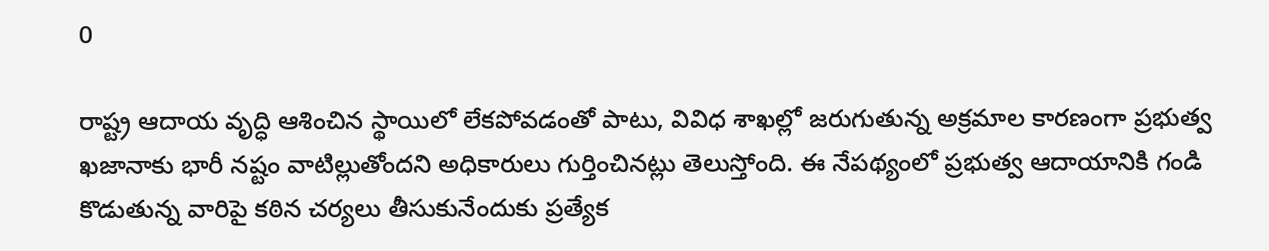0

రాష్ట్ర ఆదాయ వృద్ధి ఆశించిన స్థాయిలో లేకపోవడంతో పాటు, వివిధ శాఖల్లో జరుగుతున్న అక్రమాల కారణంగా ప్రభుత్వ ఖజానాకు భారీ నష్టం వాటిల్లుతోందని అధికారులు గుర్తించినట్లు తెలుస్తోంది. ఈ నేపథ్యంలో ప్రభుత్వ ఆదాయానికి గండి కొడుతున్న వారిపై కఠిన చర్యలు తీసుకునేందుకు ప్రత్యేక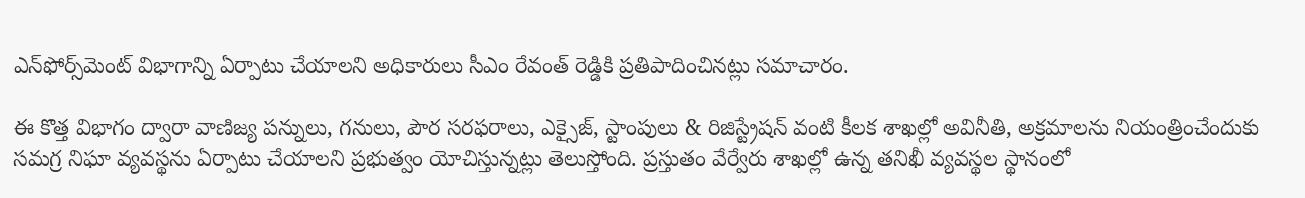ఎన్‌ఫోర్స్‌మెంట్ విభాగాన్ని ఏర్పాటు చేయాలని అధికారులు సీఎం రేవంత్ రెడ్డికి ప్రతిపాదించినట్లు సమాచారం.

ఈ కొత్త విభాగం ద్వారా వాణిజ్య పన్నులు, గనులు, పౌర సరఫరాలు, ఎక్సైజ్, స్టాంపులు & రిజిస్ట్రేషన్ వంటి కీలక శాఖల్లో అవినీతి, అక్రమాలను నియంత్రించేందుకు సమగ్ర నిఘా వ్యవస్థను ఏర్పాటు చేయాలని ప్రభుత్వం యోచిస్తున్నట్లు తెలుస్తోంది. ప్రస్తుతం వేర్వేరు శాఖల్లో ఉన్న తనిఖీ వ్యవస్థల స్థానంలో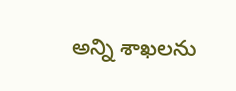అన్ని శాఖలను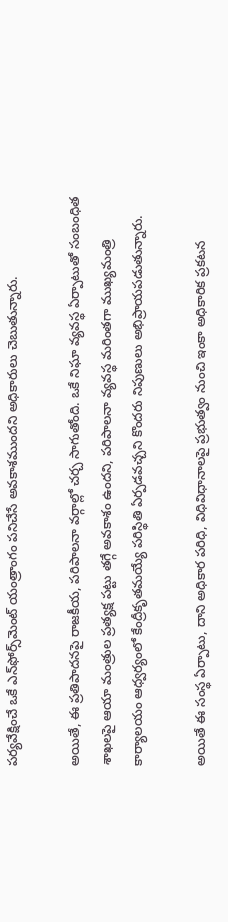పర్యవేక్షించే ఒకే ఎన్‌ఫోర్స్‌మెంట్ యంత్రాంగం పనిచేసే అవకాశముందని అధికారులు చెబుతున్నారు.

అయితే, ఈ ప్రతిపాదనపై రాజకీయ, పరిపాలనా వర్గాల్లో చర్చ సాగుతోంది. ఒకే నిఘా వ్యవస్థ ఏర్పాటుతో సంబంధిత శాఖలపై ఆయా మంత్రుల ప్రత్యక్ష పట్టు తగ్గే అవకాశం ఉందని, పరిపాలనా వ్యవస్థ మరింతగా ముఖ్యమంత్రి కార్యాలయం ఆధ్వర్యంలో కేంద్రీకృతమయ్యే పరిస్థితి ఏర్పడవచ్చని కొందరు నిపుణులు అభిప్రాయపడుతున్నారు.

అయితే ఈ సంస్థ ఏర్పాటు, దాని అధికార పరిధి, విధివిధానాలపై ప్రభుత్వం నుంచి ఇంకా అధికారిక ప్రకటన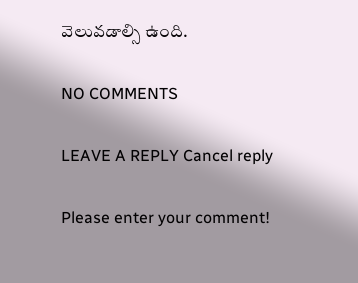వెలువడాల్సి ఉంది.

NO COMMENTS

LEAVE A REPLY Cancel reply

Please enter your comment!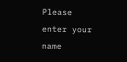Please enter your name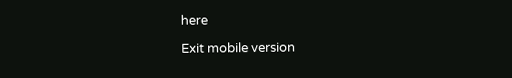here

Exit mobile version